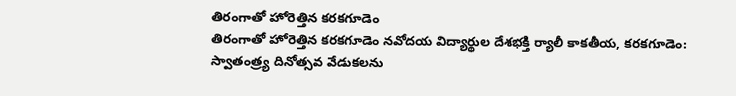తిరంగాతో హోరెత్తిన కరకగూడెం
తిరంగాతో హోరెత్తిన కరకగూడెం నవోదయ విద్యార్థుల దేశభక్తి ర్యాలీ కాకతీయ, కరకగూడెం: స్వాతంత్ర్య దినోత్సవ వేడుకలను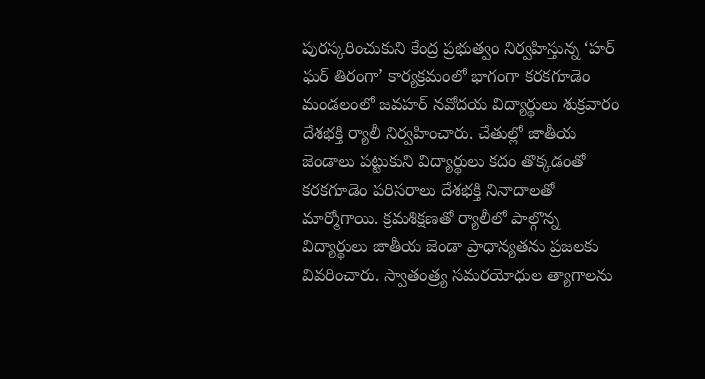పురస్కరించుకుని కేంద్ర ప్రభుత్వం నిర్వహిస్తున్న ‘హర్ ఘర్ తిరంగా’ కార్యక్రమంలో భాగంగా కరకగూడెం మండలంలో జవహర్ నవోదయ విద్యార్థులు శుక్రవారం దేశభక్తి ర్యాలీ నిర్వహించారు. చేతుల్లో జాతీయ జెండాలు పట్టుకుని విద్యార్థులు కదం తొక్కడంతో కరకగూడెం పరిసరాలు దేశభక్తి నినాదాలతో మార్మోగాయి. క్రమశిక్షణతో ర్యాలీలో పాల్గొన్న విద్యార్థులు జాతీయ జెండా ప్రాధాన్యతను ప్రజలకు వివరించారు. స్వాతంత్ర్య సమరయోధుల త్యాగాలను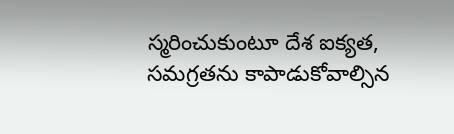స్మరించుకుంటూ దేశ ఐక్యత, సమగ్రతను కాపాడుకోవాల్సిన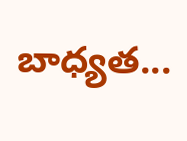బాధ్యత...